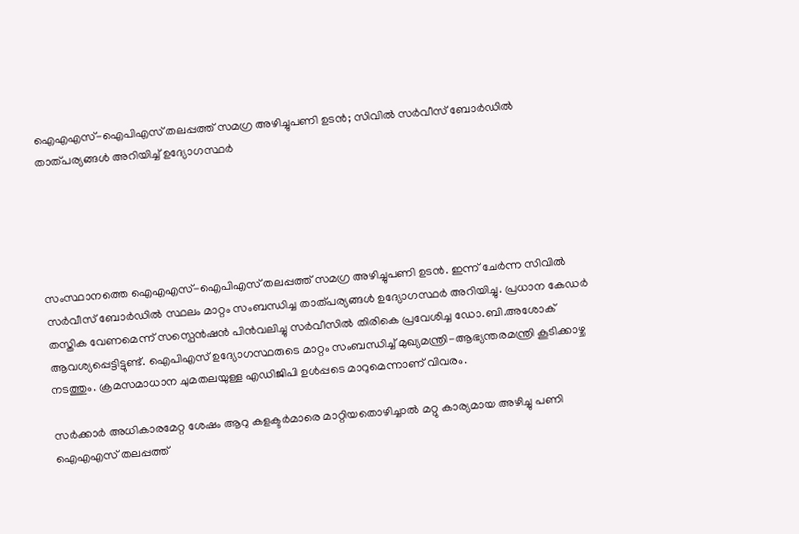ഐഎഎസ്-ഐപിഎസ് തലപ്പത്ത് സമഗ്ര അഴിച്ചുപണി ഉടന്‍; സിവില്‍ സര്‍വീസ് ബോര്‍ഡില്‍ താത്പര്യങ്ങള്‍ അറിയിച്ച് ഉദ്യോഗസ്ഥര്‍





സംസ്ഥാനത്തെ ഐഎഎസ്-ഐപിഎസ് തലപ്പത്ത് സമഗ്ര അഴിച്ചുപണി ഉടന്‍. ഇന്ന് ചേര്‍ന്ന സിവില്‍ സര്‍വീസ് ബോര്‍ഡില്‍ സ്ഥലം മാറ്റം സംബന്ധിച്ച താത്പര്യങ്ങള്‍ ഉദ്യോഗസ്ഥര്‍ അറിയിച്ചു. പ്രധാന കേഡര്‍ തസ്തിക വേണമെന്ന് സസ്പെന്‍ഷന്‍ പിന്‍വലിച്ചു സര്‍വീസില്‍ തിരികെ പ്രവേശിച്ച ഡോ.ബി.അശോക് ആവശ്യപ്പെട്ടിട്ടുണ്ട്. ഐപിഎസ് ഉദ്യോഗസ്ഥരുടെ മാറ്റം സംബന്ധിച്ച് മുഖ്യമന്ത്രി-ആഭ്യന്തരമന്ത്രി കൂടിക്കാഴ്ച നടത്തും. ക്രമസമാധാന ചുമതലയുള്ള എഡിജിപി ഉള്‍പ്പടെ മാറുമെന്നാണ് വിവരം.

സര്‍ക്കാര്‍ അധികാരമേറ്റ ശേഷം ആറു കളക്ടര്‍മാരെ മാറ്റിയതൊഴിച്ചാല്‍ മറ്റു കാര്യമായ അഴിച്ചു പണി ഐഎഎസ് തലപ്പത്ത്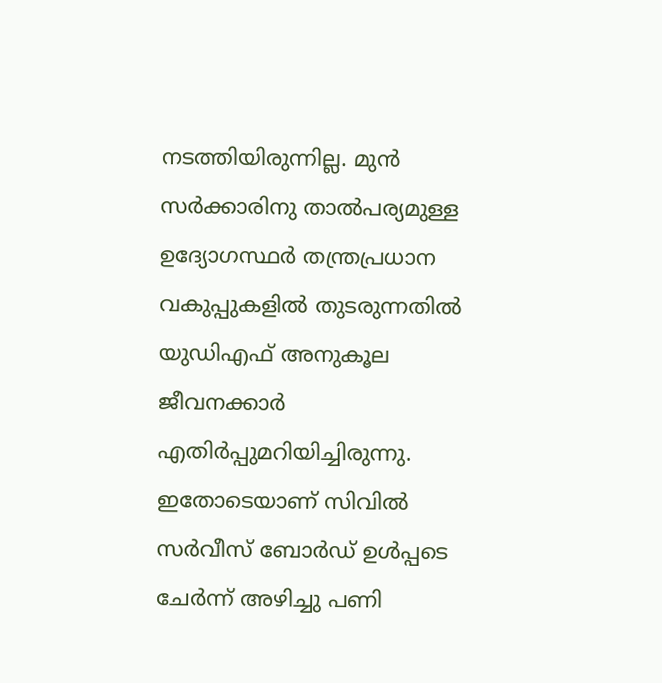നടത്തിയിരുന്നില്ല. മുന്‍ സര്‍ക്കാരിനു താല്‍പര്യമുള്ള ഉദ്യോഗസ്ഥര്‍ തന്ത്രപ്രധാന വകുപ്പുകളില്‍ തുടരുന്നതില്‍ യുഡിഎഫ് അനുകൂല ജീവനക്കാര്‍ എതിര്‍പ്പുമറിയിച്ചിരുന്നു. ഇതോടെയാണ് സിവില്‍ സര്‍വീസ് ബോര്‍ഡ് ഉള്‍പ്പടെ ചേര്‍ന്ന് അഴിച്ചു പണി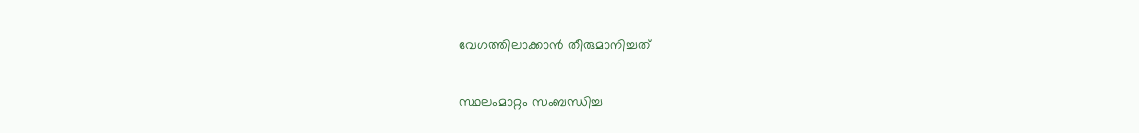വേഗത്തിലാക്കാന്‍ തീരുമാനിച്ചത്

സ്ഥലംമാറ്റം സംബന്ധിച്ച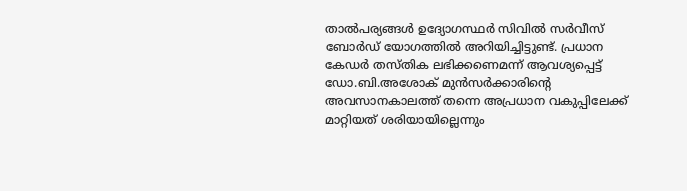താല്‍പര്യങ്ങള്‍ ഉദ്യോഗസ്ഥര്‍ സിവില്‍ സര്‍വീസ് ബോര്‍ഡ് യോഗത്തില്‍ അറിയിച്ചിട്ടുണ്ട്. പ്രധാന കേഡര്‍ തസ്തിക ലഭിക്കണെമന്ന് ആവശ്യപ്പെട്ട് ഡോ.ബി.അശോക് മുന്‍സര്‍ക്കാരിന്റെ അവസാനകാലത്ത് തന്നെ അപ്രധാന വകുപ്പിലേക്ക് മാറ്റിയത് ശരിയായില്ലെന്നും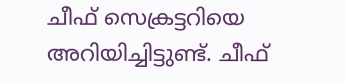ചീഫ് സെക്രട്ടറിയെ അറിയിച്ചിട്ടുണ്ട്. ചീഫ്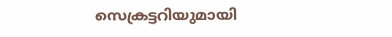സെക്രട്ടറിയുമായി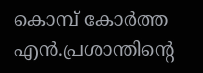കൊമ്പ് കോര്‍ത്ത എന്‍.പ്രശാന്തിന്റെ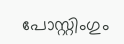പോസ്റ്റിംഗും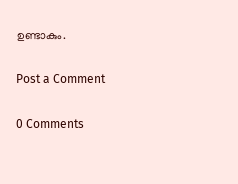ഉണ്ടാകും.

Post a Comment

0 Comments